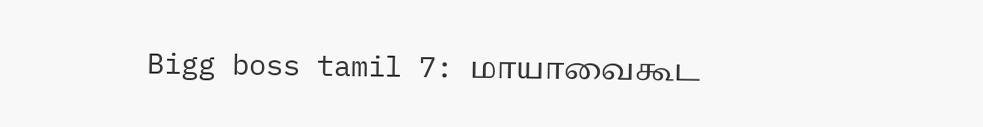Bigg boss tamil 7: மாயாவைகூட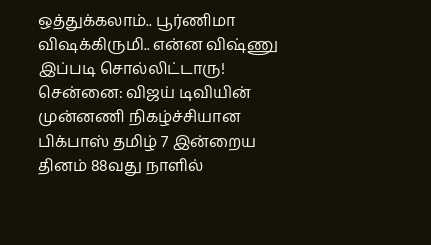ஒத்துக்கலாம்.. பூர்ணிமா விஷக்கிருமி.. என்ன விஷ்ணு இப்படி சொல்லிட்டாரு!
சென்னை: விஜய் டிவியின் முன்னணி நிகழ்ச்சியான பிக்பாஸ் தமிழ் 7 இன்றைய தினம் 88வது நாளில்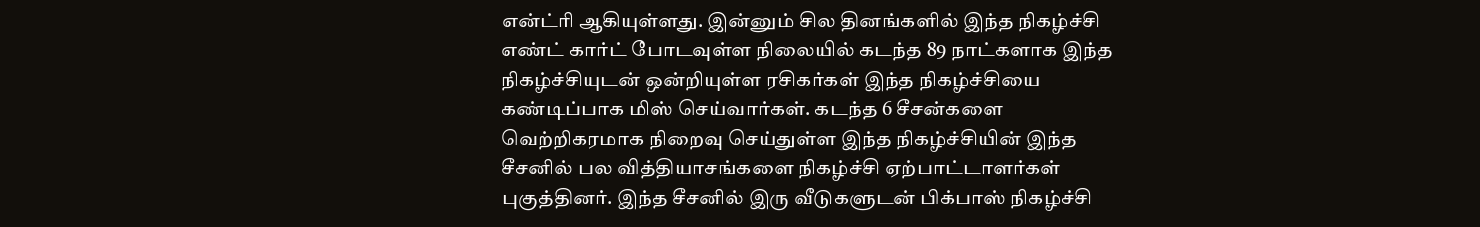என்ட்ரி ஆகியுள்ளது. இன்னும் சில தினங்களில் இந்த நிகழ்ச்சி எண்ட் கார்ட் போடவுள்ள நிலையில் கடந்த 89 நாட்களாக இந்த நிகழ்ச்சியுடன் ஒன்றியுள்ள ரசிகர்கள் இந்த நிகழ்ச்சியை கண்டிப்பாக மிஸ் செய்வார்கள். கடந்த 6 சீசன்களை வெற்றிகரமாக நிறைவு செய்துள்ள இந்த நிகழ்ச்சியின் இந்த சீசனில் பல வித்தியாசங்களை நிகழ்ச்சி ஏற்பாட்டாளர்கள் புகுத்தினர். இந்த சீசனில் இரு வீடுகளுடன் பிக்பாஸ் நிகழ்ச்சி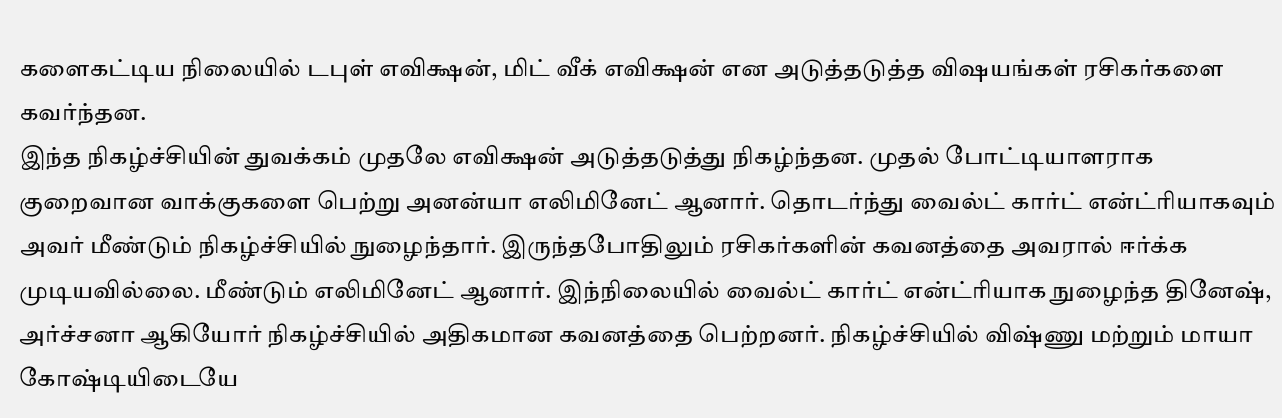களைகட்டிய நிலையில் டபுள் எவிக்ஷன், மிட் வீக் எவிக்ஷன் என அடுத்தடுத்த விஷயங்கள் ரசிகர்களை கவர்ந்தன.
இந்த நிகழ்ச்சியின் துவக்கம் முதலே எவிக்ஷன் அடுத்தடுத்து நிகழ்ந்தன. முதல் போட்டியாளராக குறைவான வாக்குகளை பெற்று அனன்யா எலிமினேட் ஆனார். தொடர்ந்து வைல்ட் கார்ட் என்ட்ரியாகவும் அவர் மீண்டும் நிகழ்ச்சியில் நுழைந்தார். இருந்தபோதிலும் ரசிகர்களின் கவனத்தை அவரால் ஈர்க்க முடியவில்லை. மீண்டும் எலிமினேட் ஆனார். இந்நிலையில் வைல்ட் கார்ட் என்ட்ரியாக நுழைந்த தினேஷ், அர்ச்சனா ஆகியோர் நிகழ்ச்சியில் அதிகமான கவனத்தை பெற்றனர். நிகழ்ச்சியில் விஷ்ணு மற்றும் மாயா கோஷ்டியிடையே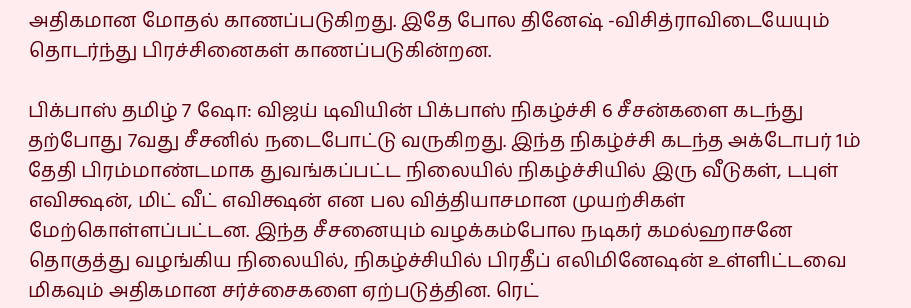அதிகமான மோதல் காணப்படுகிறது. இதே போல தினேஷ் -விசித்ராவிடையேயும் தொடர்ந்து பிரச்சினைகள் காணப்படுகின்றன.

பிக்பாஸ் தமிழ் 7 ஷோ: விஜய் டிவியின் பிக்பாஸ் நிகழ்ச்சி 6 சீசன்களை கடந்து தற்போது 7வது சீசனில் நடைபோட்டு வருகிறது. இந்த நிகழ்ச்சி கடந்த அக்டோபர் 1ம் தேதி பிரம்மாண்டமாக துவங்கப்பட்ட நிலையில் நிகழ்ச்சியில் இரு வீடுகள், டபுள் எவிக்ஷன், மிட் வீட் எவிக்ஷன் என பல வித்தியாசமான முயற்சிகள் மேற்கொள்ளப்பட்டன. இந்த சீசனையும் வழக்கம்போல நடிகர் கமல்ஹாசனே தொகுத்து வழங்கிய நிலையில், நிகழ்ச்சியில் பிரதீப் எலிமினேஷன் உள்ளிட்டவை மிகவும் அதிகமான சர்ச்சைகளை ஏற்படுத்தின. ரெட்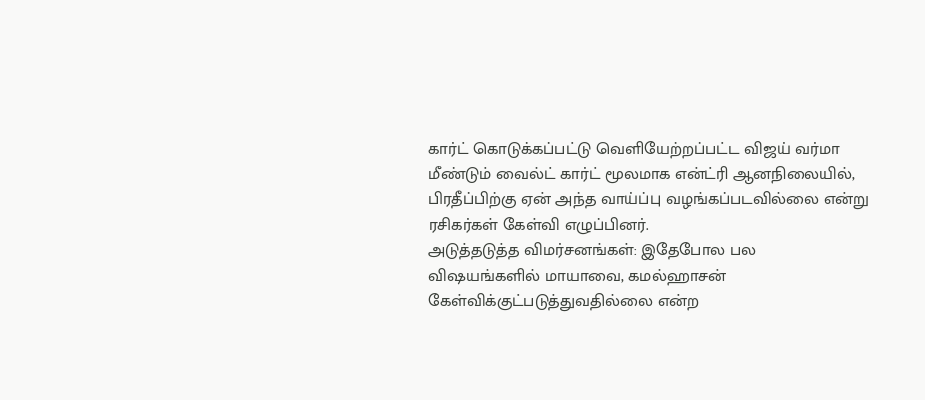கார்ட் கொடுக்கப்பட்டு வெளியேற்றப்பட்ட விஜய் வர்மா மீண்டும் வைல்ட் கார்ட் மூலமாக என்ட்ரி ஆனநிலையில், பிரதீப்பிற்கு ஏன் அந்த வாய்ப்பு வழங்கப்படவில்லை என்று ரசிகர்கள் கேள்வி எழுப்பினர்.
அடுத்தடுத்த விமர்சனங்கள்: இதேபோல பல விஷயங்களில் மாயாவை, கமல்ஹாசன் கேள்விக்குட்படுத்துவதில்லை என்ற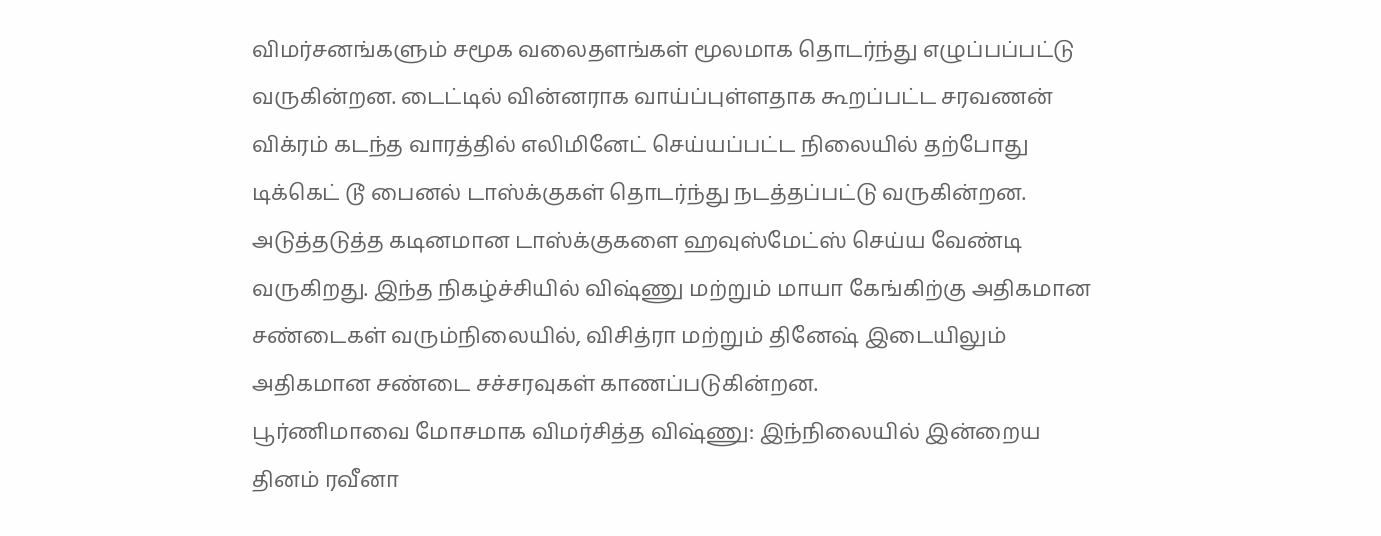விமர்சனங்களும் சமூக வலைதளங்கள் மூலமாக தொடர்ந்து எழுப்பப்பட்டு வருகின்றன. டைட்டில் வின்னராக வாய்ப்புள்ளதாக கூறப்பட்ட சரவணன் விக்ரம் கடந்த வாரத்தில் எலிமினேட் செய்யப்பட்ட நிலையில் தற்போது டிக்கெட் டூ பைனல் டாஸ்க்குகள் தொடர்ந்து நடத்தப்பட்டு வருகின்றன. அடுத்தடுத்த கடினமான டாஸ்க்குகளை ஹவுஸ்மேட்ஸ் செய்ய வேண்டி வருகிறது. இந்த நிகழ்ச்சியில் விஷ்ணு மற்றும் மாயா கேங்கிற்கு அதிகமான சண்டைகள் வரும்நிலையில், விசித்ரா மற்றும் தினேஷ் இடையிலும் அதிகமான சண்டை சச்சரவுகள் காணப்படுகின்றன.
பூர்ணிமாவை மோசமாக விமர்சித்த விஷ்ணு: இந்நிலையில் இன்றைய தினம் ரவீனா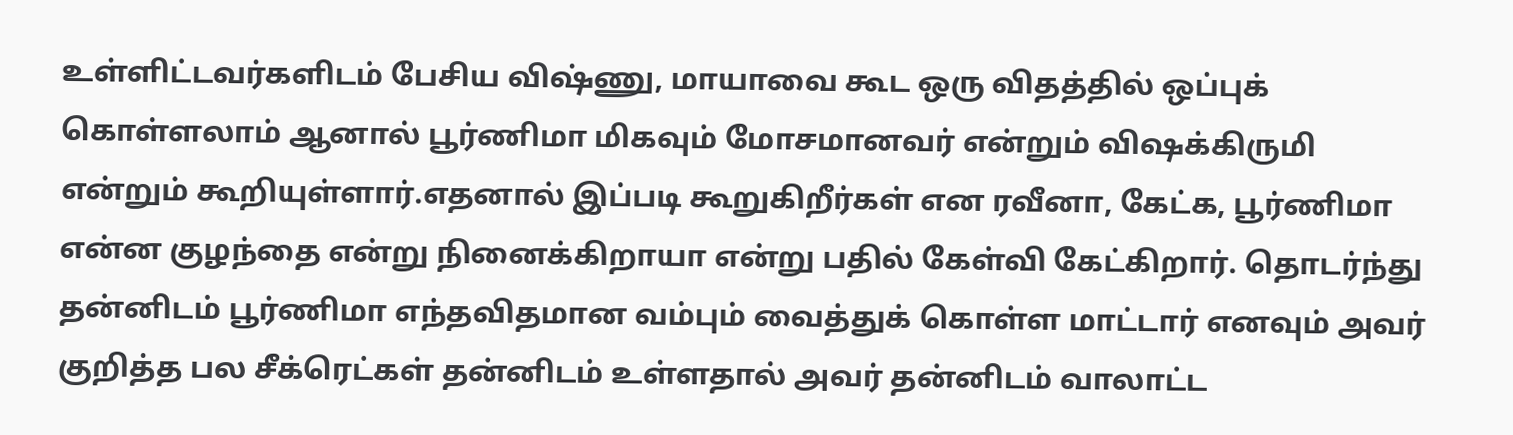உள்ளிட்டவர்களிடம் பேசிய விஷ்ணு, மாயாவை கூட ஒரு விதத்தில் ஒப்புக் கொள்ளலாம் ஆனால் பூர்ணிமா மிகவும் மோசமானவர் என்றும் விஷக்கிருமி என்றும் கூறியுள்ளார்.எதனால் இப்படி கூறுகிறீர்கள் என ரவீனா, கேட்க, பூர்ணிமா என்ன குழந்தை என்று நினைக்கிறாயா என்று பதில் கேள்வி கேட்கிறார். தொடர்ந்து தன்னிடம் பூர்ணிமா எந்தவிதமான வம்பும் வைத்துக் கொள்ள மாட்டார் எனவும் அவர் குறித்த பல சீக்ரெட்கள் தன்னிடம் உள்ளதால் அவர் தன்னிடம் வாலாட்ட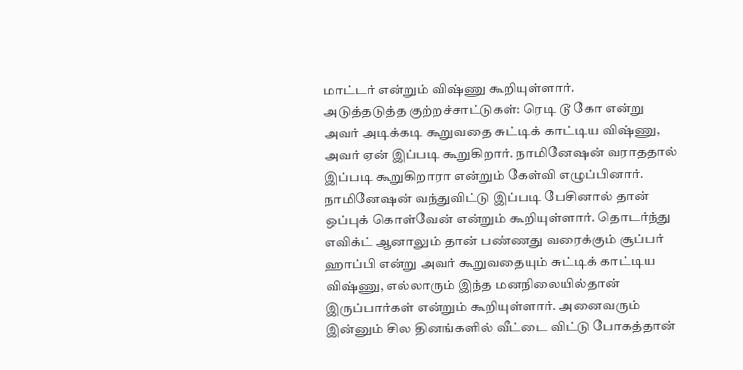மாட்டர் என்றும் விஷ்ணு கூறியுள்ளார்.
அடுத்தடுத்த குற்றச்சாட்டுகள்: ரெடி டூ கோ என்று அவர் அடிக்கடி கூறுவதை சுட்டிக் காட்டிய விஷ்ணு, அவர் ஏன் இப்படி கூறுகிறார். நாமினேஷன் வராததால் இப்படி கூறுகிறாரா என்றும் கேள்வி எழுப்பினார். நாமினேஷன் வந்துவிட்டு இப்படி பேசினால் தான் ஒப்புக் கொள்வேன் என்றும் கூறியுள்ளார். தொடர்ந்து எவிக்ட் ஆனாலும் தான் பண்ணது வரைக்கும் சூப்பர் ஹாப்பி என்று அவர் கூறுவதையும் சுட்டிக் காட்டிய விஷ்ணு, எல்லாரும் இந்த மனநிலையில்தான் இருப்பார்கள் என்றும் கூறியுள்ளார். அனைவரும் இன்னும் சில தினங்களில் வீட்டை விட்டு போகத்தான்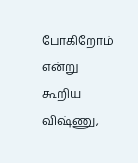போகிறோம் என்று கூறிய விஷ்ணு,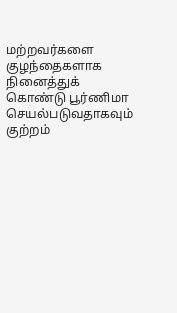மற்றவர்களை குழந்தைகளாக நினைத்துக் கொண்டு பூர்ணிமா செயல்படுவதாகவும் குற்றம்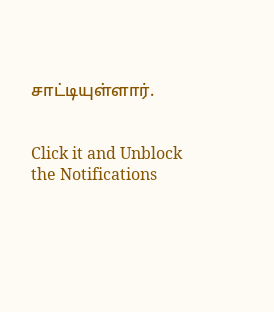சாட்டியுள்ளார்.


Click it and Unblock the Notifications